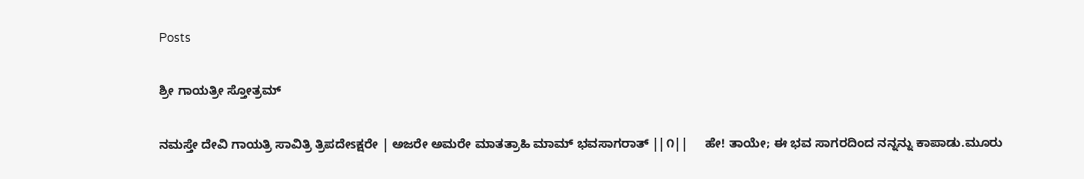Posts

ಶ್ರೀ ಗಾಯತ್ರೀ ಸ್ತೋತ್ರಮ್

ನಮಸ್ತೇ ದೇವಿ ಗಾಯತ್ರಿ ಸಾವಿತ್ರಿ ತ್ರಿಪದೇsಕ್ಷರೇ | ಅಜರೇ ಅಮರೇ ಮಾತತ್ರಾಹಿ ಮಾಮ್ ಭವಸಾಗರಾತ್ ||೧||     ಹೇ! ತಾಯೇ; ಈ ಭವ ಸಾಗರದಿಂದ ನನ್ನನ್ನು ಕಾಪಾಡು.ಮೂರು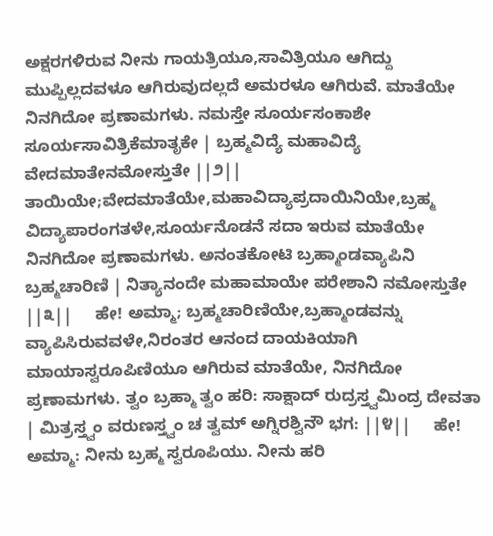ಅಕ್ಷರಗಳಿರುವ ನೀನು ಗಾಯತ್ರಿಯೂ,ಸಾವಿತ್ರಿಯೂ ಆಗಿದ್ದು ಮುಪ್ಪಿಲ್ಲದವಳೂ ಆಗಿರುವುದಲ್ಲದೆ ಅಮರಳೂ ಆಗಿರುವೆ. ಮಾತೆಯೇ ನಿನಗಿದೋ ಪ್ರಣಾಮಗಳು. ನಮಸ್ತೇ ಸೂರ್ಯಸಂಕಾಶೇ ಸೂರ್ಯಸಾವಿತ್ರಿಕೆಮಾತೃಕೇ | ಬ್ರಹ್ಮವಿದ್ಯೆ ಮಹಾವಿದ್ಯೆ ವೇದಮಾತೇನಮೋಸ್ತುತೇ ||೨||     ತಾಯಿಯೇ;ವೇದಮಾತೆಯೇ,ಮಹಾವಿದ್ಯಾಪ್ರದಾಯಿನಿಯೇ,ಬ್ರಹ್ಮ ವಿದ್ಯಾಪಾರಂಗತಳೇ,ಸೂರ್ಯನೊಡನೆ ಸದಾ ಇರುವ ಮಾತೆಯೇ ನಿನಗಿದೋ ಪ್ರಣಾಮಗಳು. ಅನಂತಕೋಟಿ ಬ್ರಹ್ಮಾಂಡವ್ಯಾಪಿನಿ ಬ್ರಹ್ಮಚಾರಿಣಿ | ನಿತ್ಯಾನಂದೇ ಮಹಾಮಾಯೇ ಪರೇಶಾನಿ ನಮೋಸ್ತುತೇ ||೩||     ಹೇ! ಅಮ್ಮಾ; ಬ್ರಹ್ಮಚಾರಿಣಿಯೇ,ಬ್ರಹ್ಮಾಂಡವನ್ನು ವ್ಯಾಪಿಸಿರುವವಳೇ,ನಿರಂತರ ಆನಂದ ದಾಯಕಿಯಾಗಿ ಮಾಯಾಸ್ವರೂಪಿಣಿಯೂ ಆಗಿರುವ ಮಾತೆಯೇ, ನಿನಗಿದೋ ಪ್ರಣಾಮಗಳು. ತ್ವಂ ಬ್ರಹ್ಮಾ ತ್ವಂ ಹರಿ: ಸಾಕ್ಷಾದ್ ರುದ್ರಸ್ತ್ವಮಿಂದ್ರ ದೇವತಾ | ಮಿತ್ರಸ್ತ್ವಂ ವರುಣಸ್ತ್ವಂ ಚ ತ್ವಮ್ ಅಗ್ನಿರಶ್ವಿನೌ ಭಗ: ||೪||     ಹೇ! ಅಮ್ಮಾ: ನೀನು ಬ್ರಹ್ಮ ಸ್ವರೂಪಿಯು. ನೀನು ಹರಿ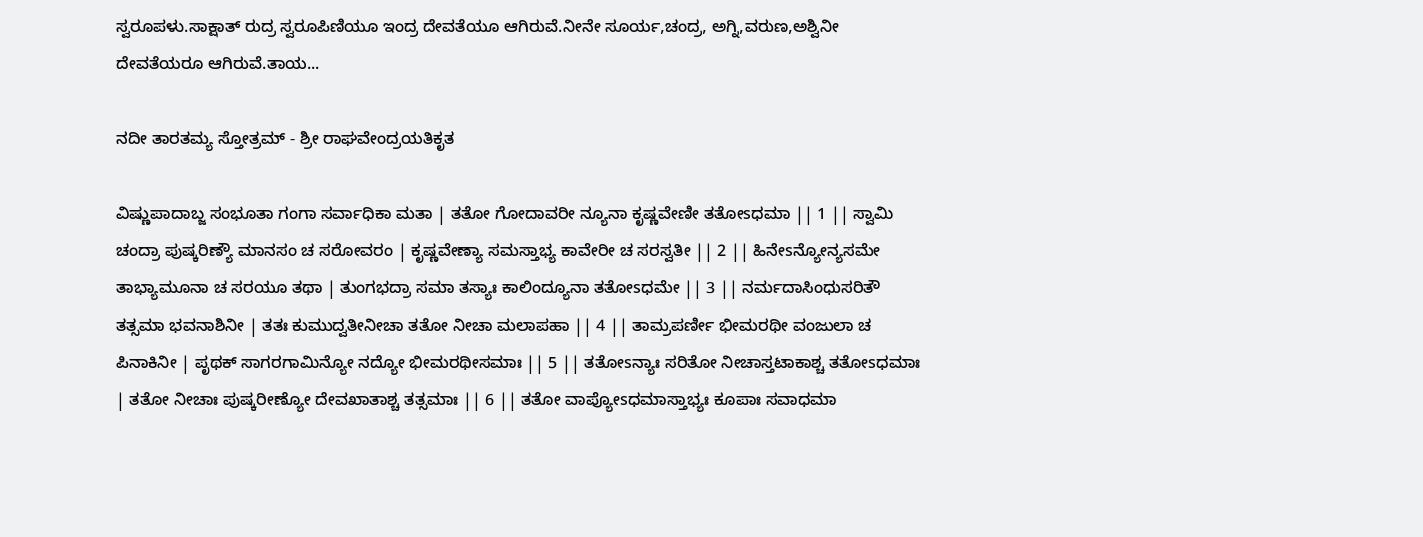ಸ್ವರೂಪಳು.ಸಾಕ್ಷಾತ್ ರುದ್ರ ಸ್ವರೂಪಿಣಿಯೂ ಇಂದ್ರ ದೇವತೆಯೂ ಆಗಿರುವೆ.ನೀನೇ ಸೂರ್ಯ,ಚಂದ್ರ, ಅಗ್ನಿ,ವರುಣ,ಅಶ್ವಿನೀ ದೇವತೆಯರೂ ಆಗಿರುವೆ.ತಾಯ...

ನದೀ ತಾರತಮ್ಯ ಸ್ತೋತ್ರಮ್ - ಶ್ರೀ ರಾಘವೇಂದ್ರಯತಿಕೃತ

ವಿಷ್ಣುಪಾದಾಬ್ಜ ಸಂಭೂತಾ ಗಂಗಾ ಸರ್ವಾಧಿಕಾ ಮತಾ | ತತೋ ಗೋದಾವರೀ ನ್ಯೂನಾ ಕೃಷ್ಣವೇಣೀ ತತೋsಧಮಾ || 1 || ಸ್ವಾಮಿ ಚಂದ್ರಾ ಪುಷ್ಕರಿಣ್ಯೌ ಮಾನಸಂ ಚ ಸರೋವರಂ | ಕೃಷ್ಣವೇಣ್ಯಾ ಸಮಸ್ತಾಭ್ಯ ಕಾವೇರೀ ಚ ಸರಸ್ವತೀ || 2 || ಹಿನೇsನ್ಯೋನ್ಯಸಮೇ ತಾಭ್ಯಾಮೂನಾ ಚ ಸರಯೂ ತಥಾ | ತುಂಗಭದ್ರಾ ಸಮಾ ತಸ್ಯಾಃ ಕಾಲಿಂದ್ಯೂನಾ ತತೋsಧಮೇ || 3 || ನರ್ಮದಾಸಿಂಧುಸರಿತೌ ತತ್ಸಮಾ ಭವನಾಶಿನೀ | ತತಃ ಕುಮುದ್ವತೀನೀಚಾ ತತೋ ನೀಚಾ ಮಲಾಪಹಾ || 4 || ತಾಮ್ರಪರ್ಣೀ ಭೀಮರಥೀ ವಂಜುಲಾ ಚ ಪಿನಾಕಿನೀ | ಪೃಥಕ್ ಸಾಗರಗಾಮಿನ್ಯೋ ನದ್ಯೋ ಭೀಮರಥೀಸಮಾಃ || 5 || ತತೋsನ್ಯಾಃ ಸರಿತೋ ನೀಚಾಸ್ತಟಾಕಾಶ್ಚ ತತೋsಧಮಾಃ | ತತೋ ನೀಚಾಃ ಪುಷ್ಕರೀಣ್ಯೋ ದೇವಖಾತಾಶ್ಚ ತತ್ಸಮಾಃ || 6 || ತತೋ ವಾಪ್ಯೋsಧಮಾಸ್ತಾಭ್ಯಃ ಕೂಪಾಃ ಸವಾಧಮಾ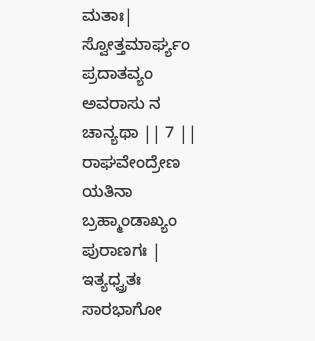ಮತಾಃ| ಸ್ವೋತ್ತಮಾರ್ಘ್ಯಂ ಪ್ರದಾತವ್ಯಂ ಅವರಾಸು ನ ಚಾನ್ಯಥಾ || 7 || ರಾಘವೇಂದ್ರೇಣ ಯತಿನಾ ಬ್ರಹ್ಮಾಂಡಾಖ್ಯಂ ಪುರಾಣಗಃ | ಇತ್ಯಧ್ವ್ರತಃ ಸಾರಭಾಗೋ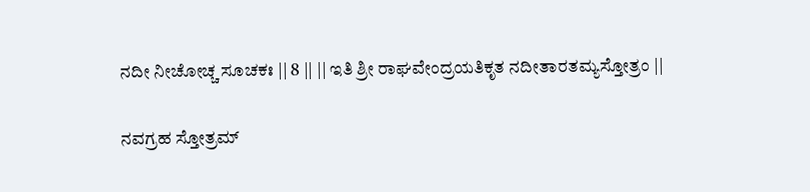ನದೀ ನೀಚೋಚ್ಚ ಸೂಚಕಃ || 8 || || ಇತಿ ಶ್ರೀ ರಾಘವೇಂದ್ರಯತಿಕೃತ ನದೀತಾರತಮ್ಯಸ್ತೋತ್ರಂ ||

ನವಗ್ರಹ ಸ್ತೋತ್ರಮ್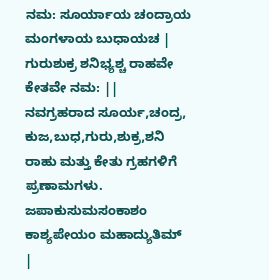ನಮ: ಸೂರ್ಯಾಯ ಚಂದ್ರಾಯ ಮಂಗಳಾಯ ಬುಧಾಯಚ | ಗುರುಶುಕ್ರ ಶನಿಭ್ಯಶ್ಚ ರಾಹವೇ ಕೇತವೇ ನಮ: ||     ನವಗ್ರಹರಾದ ಸೂರ್ಯ,ಚಂದ್ರ, ಕುಜ,ಬುಧ,ಗುರು,ಶುಕ್ರ,ಶನಿ ರಾಹು ಮತ್ತು ಕೇತು ಗ್ರಹಗಳಿಗೆ ಪ್ರಣಾಮಗಳು. ಜಪಾಕುಸುಮಸಂಕಾಶಂ ಕಾಶ್ಯಪೇಯಂ ಮಹಾದ್ಯುತಿಮ್ |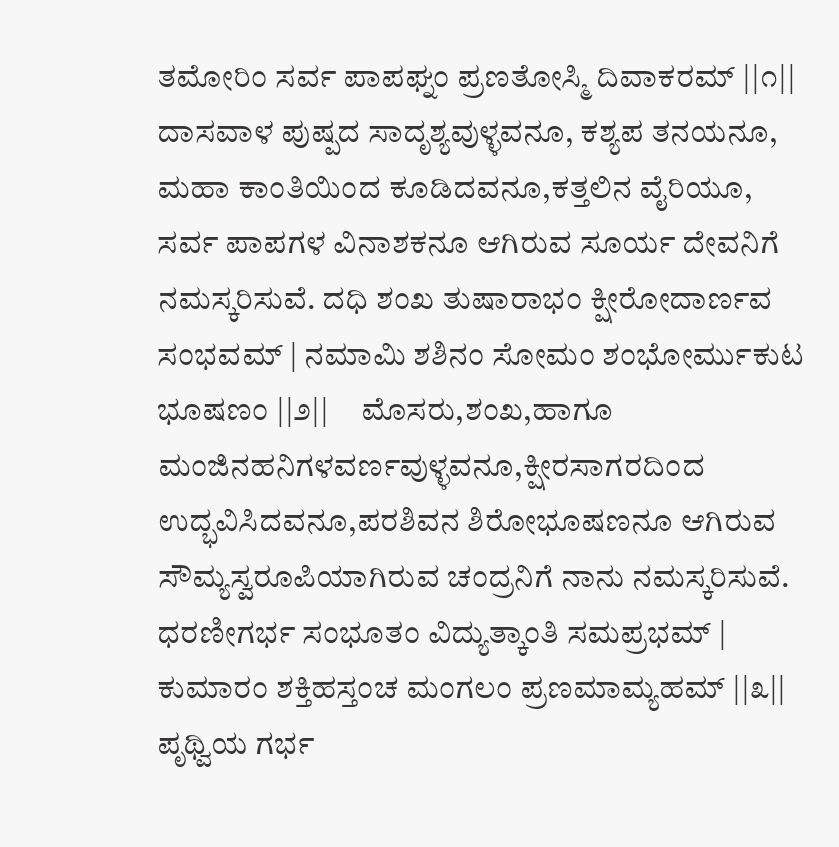ತಮೋರಿಂ ಸರ್ವ ಪಾಪಘ್ನಂ ಪ್ರಣತೋಸ್ಮಿ ದಿವಾಕರಮ್ ||೧||     ದಾಸವಾಳ ಪುಷ್ಪದ ಸಾದೃಶ್ಯವುಳ್ಳವನೂ, ಕಶ್ಯಪ ತನಯನೂ, ಮಹಾ ಕಾಂತಿಯಿಂದ ಕೂಡಿದವನೂ,ಕತ್ತಲಿನ ವೈರಿಯೂ, ಸರ್ವ ಪಾಪಗಳ ವಿನಾಶಕನೂ ಆಗಿರುವ ಸೂರ್ಯ ದೇವನಿಗೆ ನಮಸ್ಕರಿಸುವೆ. ದಧಿ ಶಂಖ ತುಷಾರಾಭಂ ಕ್ಷೀರೋದಾರ್ಣವ ಸಂಭವಮ್ | ನಮಾಮಿ ಶಶಿನಂ ಸೋಮಂ ಶಂಭೋರ್ಮುಕುಟ ಭೂಷಣಂ ||೨||     ಮೊಸರು,ಶಂಖ,ಹಾಗೂ ಮಂಜಿನಹನಿಗಳವರ್ಣವುಳ್ಳವನೂ,ಕ್ಷೀರಸಾಗರದಿಂದ ಉದ್ಭವಿಸಿದವನೂ,ಪರಶಿವನ ಶಿರೋಭೂಷಣನೂ ಆಗಿರುವ ಸೌಮ್ಯಸ್ವರೂಪಿಯಾಗಿರುವ ಚಂದ್ರನಿಗೆ ನಾನು ನಮಸ್ಕರಿಸುವೆ. ಧರಣೀಗರ್ಭ ಸಂಭೂತಂ ವಿದ್ಯುತ್ಕಾಂತಿ ಸಮಪ್ರಭಮ್ | ಕುಮಾರಂ ಶಕ್ತಿಹಸ್ತಂಚ ಮಂಗಲಂ ಪ್ರಣಮಾಮ್ಯಹಮ್ ||೩||     ಪೃಥ್ವಿಯ ಗರ್ಭ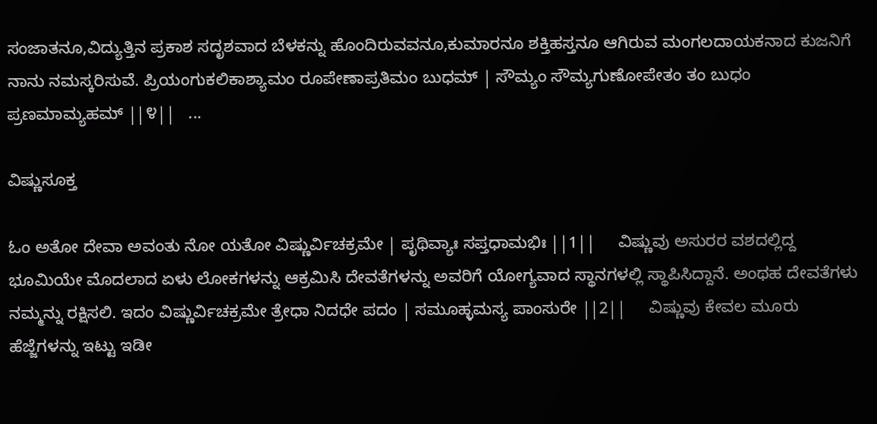ಸಂಜಾತನೂ,ವಿದ್ಯುತ್ತಿನ ಪ್ರಕಾಶ ಸದೃಶವಾದ ಬೆಳಕನ್ನು ಹೊಂದಿರುವವನೂ,ಕುಮಾರನೂ ಶಕ್ತಿಹಸ್ತನೂ ಆಗಿರುವ ಮಂಗಲದಾಯಕನಾದ ಕುಜನಿಗೆ ನಾನು ನಮಸ್ಕರಿಸುವೆ. ಪ್ರಿಯಂಗುಕಲಿಕಾಶ್ಯಾಮಂ ರೂಪೇಣಾಪ್ರತಿಮಂ ಬುಧಮ್ | ಸೌಮ್ಯಂ ಸೌಮ್ಯಗುಣೋಪೇತಂ ತಂ ಬುಧಂ ಪ್ರಣಮಾಮ್ಯಹಮ್ ||೪||   ...

ವಿಷ್ಣುಸೂಕ್ತ

ಓಂ ಅತೋ ದೇವಾ ಅವಂತು ನೋ ಯತೋ ವಿಷ್ಣುರ್ವಿಚಕ್ರಮೇ | ಪೃಥಿವ್ಯಾಃ ಸಪ್ತಧಾಮಭಿಃ ||1||     ವಿಷ್ಣುವು ಅಸುರರ ವಶದಲ್ಲಿದ್ದ ಭೂಮಿಯೇ ಮೊದಲಾದ ಏಳು ಲೋಕಗಳನ್ನು ಆಕ್ರಮಿಸಿ ದೇವತೆಗಳನ್ನು ಅವರಿಗೆ ಯೋಗ್ಯವಾದ ಸ್ಥಾನಗಳಲ್ಲಿ ಸ್ಥಾಪಿಸಿದ್ದಾನೆ. ಅಂಥಹ ದೇವತೆಗಳು ನಮ್ಮನ್ನು ರಕ್ಷಿಸಲಿ. ಇದಂ ವಿಷ್ಣುರ್ವಿಚಕ್ರಮೇ ತ್ರೇಧಾ ನಿದಧೇ ಪದಂ | ಸಮೂಹ್ಳಮಸ್ಯ ಪಾಂಸುರೇ ||2||     ವಿಷ್ಣುವು ಕೇವಲ ಮೂರು ಹೆಜ್ಜೆಗಳನ್ನು ಇಟ್ಟು ಇಡೀ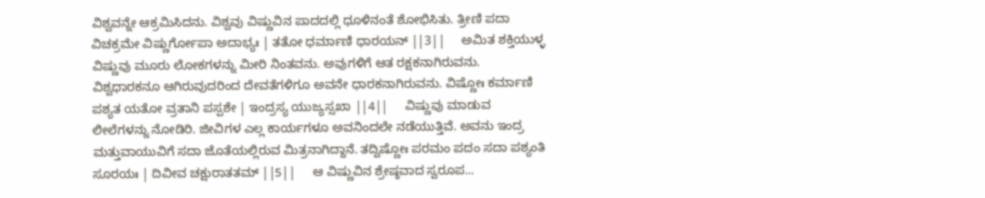ವಿಶ್ವವನ್ನೇ ಆಕ್ರಮಿಸಿದನು. ವಿಶ್ವವು ವಿಷ್ಣುವಿನ ಪಾದದಲ್ಲಿ ಧೂಳಿನಂತೆ ಶೋಭಿಸಿತು. ತ್ರೀಣಿ ಪದಾ ವಿಚಕ್ರಮೇ ವಿಷ್ಣುರ್ಗೋಪಾ ಅದಾಭ್ಯಃ | ತತೋ ಧರ್ಮಾಣಿ ಧಾರಯನ್ ||3||     ಅಮಿತ ಶಕ್ತಿಯುಳ್ಳ ವಿಷ್ಣುವು ಮೂರು ಲೋಕಗಳನ್ನು ಮೀರಿ ನಿಂತವನು. ಅವುಗಳಿಗೆ ಆತ ರಕ್ಷಕನಾಗಿರುವನು. ವಿಶ್ವಧಾರಕನೂ ಆಗಿರುವುದರಿಂದ ದೇವತೆಗಳಿಗೂ ಅವನೇ ಧಾರಕನಾಗಿರುವನು. ವಿಷ್ಣೋಃ ಕರ್ಮಾಣಿ ಪಶ್ಯತ ಯತೋ ವ್ರತಾನಿ ಪಸ್ಪಶೇ | ಇಂದ್ರಸ್ಯ ಯುಜ್ಯಸ್ಸಖಾ ||4||     ವಿಷ್ಣುವು ಮಾಡುವ ಲೀಲೆಗಳನ್ನು ನೋಡಿರಿ. ಜೀವಿಗಳ ಎಲ್ಲ ಕಾರ್ಯಗಳೂ ಅವನಿಂದಲೇ ನಡೆಯುತ್ತಿವೆ. ಅವನು ಇಂದ್ರ ಮತ್ತುವಾಯುವಿಗೆ ಸದಾ ಜೊತೆಯಲ್ಲಿರುವ ಮಿತ್ರನಾಗಿದ್ದಾನೆ. ತದ್ವಿಷ್ಣೋಃ ಪರಮಂ ಪದಂ ಸದಾ ಪಶ್ಯಂತಿ ಸೂರಯಃ | ದಿವೀವ ಚಕ್ಷುರಾತತಮ್ ||5||     ಆ ವಿಷ್ಣುವಿನ ಶ್ರೇಷ್ಠವಾದ ಸ್ವರೂಪ...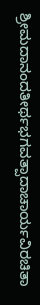ಶ್ರೀಮದಾನಂದತೀರ್ಥಭಗವತ್ಪಾದಾಚಾರ್ಯವಿರಚಿತಾ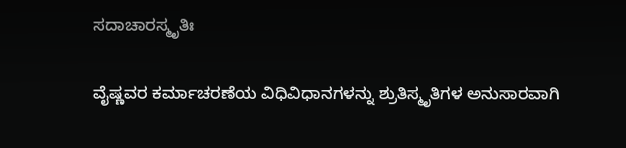ಸದಾಚಾರಸ್ಮೃತಿಃ

ವೈಷ್ಣವರ ಕರ್ಮಾಚರಣೆಯ ವಿಧಿವಿಧಾನಗಳನ್ನು ಶ್ರುತಿಸ್ಮೃತಿಗಳ ಅನುಸಾರವಾಗಿ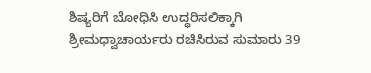ಶಿಷ್ಯರಿಗೆ ಬೋಧಿಸಿ ಉದ್ಧರಿಸಲಿಕ್ಕಾಗಿ ಶ್ರೀಮಧ್ವಾಚಾರ್ಯರು ರಚಿಸಿರುವ ಸುಮಾರು 39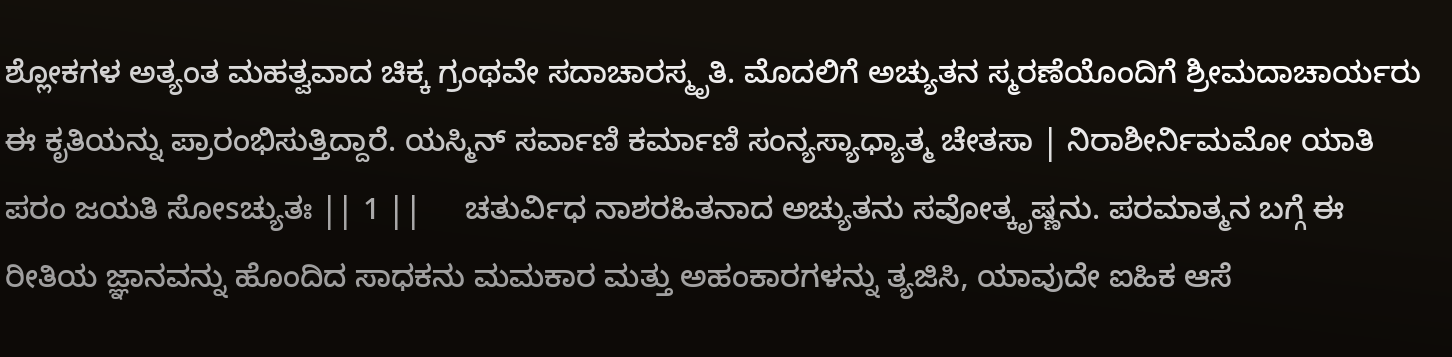ಶ್ಲೋಕಗಳ ಅತ್ಯಂತ ಮಹತ್ವವಾದ ಚಿಕ್ಕ ಗ್ರಂಥವೇ ಸದಾಚಾರಸ್ಮೃತಿ. ಮೊದಲಿಗೆ ಅಚ್ಯುತನ ಸ್ಮರಣೆಯೊಂದಿಗೆ ಶ್ರೀಮದಾಚಾರ್ಯರು ಈ ಕೃತಿಯನ್ನು ಪ್ರಾರಂಭಿಸುತ್ತಿದ್ದಾರೆ. ಯಸ್ಮಿನ್ ಸರ್ವಾಣಿ ಕರ್ಮಾಣಿ ಸಂನ್ಯಸ್ಯಾಧ್ಯಾತ್ಮ ಚೇತಸಾ | ನಿರಾಶೀರ್ನಿಮಮೋ ಯಾತಿ ಪರಂ ಜಯತಿ ಸೋsಚ್ಯುತಃ || 1 ||     ಚತುರ್ವಿಧ ನಾಶರಹಿತನಾದ ಅಚ್ಯುತನು ಸವೋತ್ಕೃಷ್ಣನು. ಪರಮಾತ್ಮನ ಬಗ್ಗೆ ಈ ರೀತಿಯ ಜ್ಞಾನವನ್ನು ಹೊಂದಿದ ಸಾಧಕನು ಮಮಕಾರ ಮತ್ತು ಅಹಂಕಾರಗಳನ್ನು ತ್ಯಜಿಸಿ, ಯಾವುದೇ ಐಹಿಕ ಆಸೆ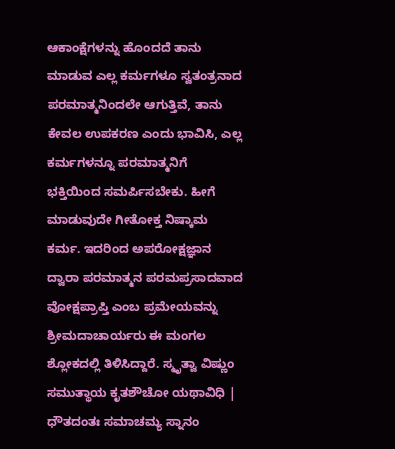ಆಕಾಂಕ್ಷೆಗಳನ್ನು ಹೊಂದದೆ ತಾನು ಮಾಡುವ ಎಲ್ಲ ಕರ್ಮಗಳೂ ಸ್ವತಂತ್ರನಾದ ಪರಮಾತ್ಮನಿಂದಲೇ ಆಗುತ್ತಿವೆ, ತಾನು ಕೇವಲ ಉಪಕರಣ ಎಂದು ಭಾವಿಸಿ, ಎಲ್ಲ ಕರ್ಮಗಳನ್ನೂ ಪರಮಾತ್ಮನಿಗೆ ಭಕ್ತಿಯಿಂದ ಸಮರ್ಪಿಸಬೇಕು. ಹೀಗೆ ಮಾಡುವುದೇ ಗೀತೋಕ್ತ ನಿಷ್ಕಾಮ ಕರ್ಮ. ಇದರಿಂದ ಅಪರೋಕ್ಷಜ್ಞಾನ ದ್ವಾರಾ ಪರಮಾತ್ಮನ ಪರಮಪ್ರಸಾದವಾದ ವೋಕ್ಷಪ್ರಾಪ್ತಿ ಎಂಬ ಪ್ರಮೇಯವನ್ನು ಶ್ರೀಮದಾಚಾರ್ಯರು ಈ ಮಂಗಲ ಶ್ಲೋಕದಲ್ಲಿ ತಿಳಿಸಿದ್ದಾರೆ. ಸ್ಮೃತ್ವಾ ವಿಷ್ಣುಂ ಸಮುತ್ಥಾಯ ಕೃತಶೌಚೋ ಯಥಾವಿಧಿ | ಧೌತದಂತಃ ಸಮಾಚಮ್ಯ ಸ್ನಾನಂ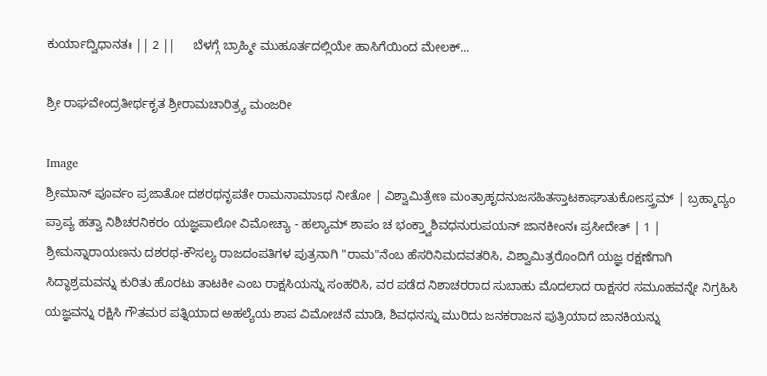ಕುರ್ಯಾದ್ವಿಧಾನತಃ || 2 ||     ಬೆಳಗ್ಗೆ ಬ್ರಾಹ್ಮೀ ಮುಹೂರ್ತದಲ್ಲಿಯೇ ಹಾಸಿಗೆಯಿಂದ ಮೇಲಕ್...

ಶ್ರೀ ರಾಘವೇಂದ್ರತೀರ್ಥಕೃತ ಶ್ರೀರಾಮಚಾರಿತ್ರ್ಯ ಮಂಜರೀ

Image
ಶ್ರೀಮಾನ್ ಪೂರ್ವಂ ಪ್ರಜಾತೋ ದಶರಥನೃಪತೇ ರಾಮನಾಮಾsಥ ನೀತೋ | ವಿಶ್ವಾಮಿತ್ರೇಣ ಮಂತ್ರಾಹೃದನುಜಸಹಿತಸ್ತಾಟಕಾಘಾತುಕೋsಸ್ತ್ರಮ್ | ಬ್ರಹ್ಮಾದ್ಯಂ ಪ್ರಾಪ್ಯ ಹತ್ವಾ ನಿಶಿಚರನಿಕರಂ ಯಜ್ಞಪಾಲೋ ವಿಮೋಚ್ಯಾ - ಹಲ್ಯಾಮ್ ಶಾಪಂ ಚ ಭಂಕ್ತ್ವಾಶಿವಧನುರುಪಯನ್ ಜಾನಕೀಂನಃ ಪ್ರಸೀದೇತ್ | 1 |     ಶ್ರೀಮನ್ನಾರಾಯಣನು ದಶರಥ-ಕೌಸಲ್ಯ ರಾಜದಂಪತಿಗಳ ಪುತ್ರನಾಗಿ "ರಾಮ"ನೆಂಬ ಹೆಸರಿನಿಮದವತರಿಸಿ, ವಿಶ್ವಾಮಿತ್ರರೊಂದಿಗೆ ಯಜ್ಞ ರಕ್ಷಣೆಗಾಗಿ ಸಿದ್ಧಾಶ್ರಮವನ್ನು ಕುರಿತು ಹೊರಟು ತಾಟಕೀ ಎಂಬ ರಾಕ್ಷಸಿಯನ್ನು ಸಂಹರಿಸಿ, ವರ ಪಡೆದ ನಿಶಾಚರರಾದ ಸುಬಾಹು ಮೊದಲಾದ ರಾಕ್ಷಸರ ಸಮೂಹವನ್ನೇ ನಿಗ್ರಹಿಸಿ ಯಜ್ಞವನ್ನು ರಕ್ಷಿಸಿ ಗೌತಮರ ಪತ್ನಿಯಾದ ಅಹಲ್ಯೆಯ ಶಾಪ ವಿಮೋಚನೆ ಮಾಡಿ, ಶಿವಧನಸ್ನು ಮುರಿದು ಜನಕರಾಜನ ಪುತ್ರಿಯಾದ ಜಾನಕಿಯನ್ನು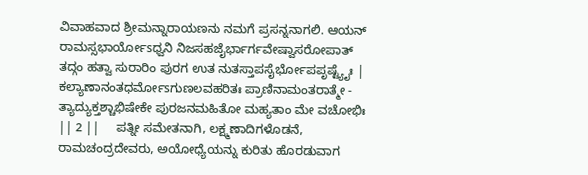ವಿವಾಹವಾದ ಶ್ರೀಮನ್ನಾರಾಯಣನು ನಮಗೆ ಪ್ರಸನ್ನನಾಗಲಿ. ಆಯನ್ ರಾಮಸ್ಸಭಾರ್ಯೋsಧ್ವನಿ ನಿಜಸಹಜೈರ್ಭಾರ್ಗವೇಷ್ವಾಸರೋಪಾತ್ ತದ್ಗಂ ಹತ್ವಾ ಸುರಾರಿಂ ಪುರಗ ಉತ ನುತಸ್ತಾಪಸೈರ್ಭೋಪಪೃಷ್ಟ್ಯೈಃ | ಕಲ್ಯಾಣಾನಂತಧರ್ಮೋsಗುಣಲವಹರಿತಃ ಪ್ರಾಣಿನಾಮಂತರಾತ್ಮೇ - ತ್ಯಾದ್ಯುಕ್ತಶ್ಚಾಭಿಷೇಕೇ ಪುರಜನಮಹಿತೋ ಮಹ್ಯತಾಂ ಮೇ ವಚೋಭಿಃ || 2 ||     ಪತ್ನೀ ಸಮೇತನಾಗಿ, ಲಕ್ಷ್ಮಣಾದಿಗಳೊಡನೆ, ರಾಮಚಂದ್ರದೇವರು, ಅಯೋಧ್ಯೆಯನ್ನು ಕುರಿತು ಹೊರಡುವಾಗ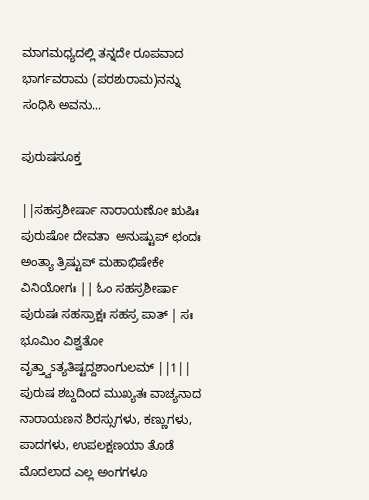ಮಾಗಮಧ್ಯದಲ್ಲಿ ತನ್ನದೇ ರೂಪವಾದ ಭಾರ್ಗವರಾಮ (ಪರಶುರಾಮ)ನನ್ನು ಸಂಧಿಸಿ ಅವನು...

ಪುರುಷಸೂಕ್ತ

||ಸಹಸ್ರಶೀರ್ಷಾ ನಾರಾಯಣೋ ಋಷಿಃ ಪುರುಷೋ ದೇವತಾ  ಅನುಷ್ಟುಪ್ ಛಂದಃ ಅಂತ್ಯಾ ತ್ರಿಷ್ಟುಪ್ ಮಹಾಭಿಷೇಕೇ ವಿನಿಯೋಗಃ || ಓಂ ಸಹಸ್ರಶೀರ್ಷಾ ಪುರುಷಃ ಸಹಸ್ರಾಕ್ಷಃ ಸಹಸ್ರ ಪಾತ್ | ಸಃ ಭೂಮಿಂ ವಿಶ್ವತೋ ವೃತ್ತ್ವಾsತ್ಯತಿಷ್ಟದ್ದಶಾಂಗುಲಮ್ ||1||     ಪುರುಷ ಶಬ್ದದಿಂದ ಮುಖ್ಯತಃ ವಾಚ್ಯನಾದ ನಾರಾಯಣನ ಶಿರಸ್ಸುಗಳು, ಕಣ್ಣುಗಳು, ಪಾದಗಳು, ಉಪಲಕ್ಷಣಯಾ ತೊಡೆ ಮೊದಲಾದ ಎಲ್ಲ ಅಂಗಗಳೂ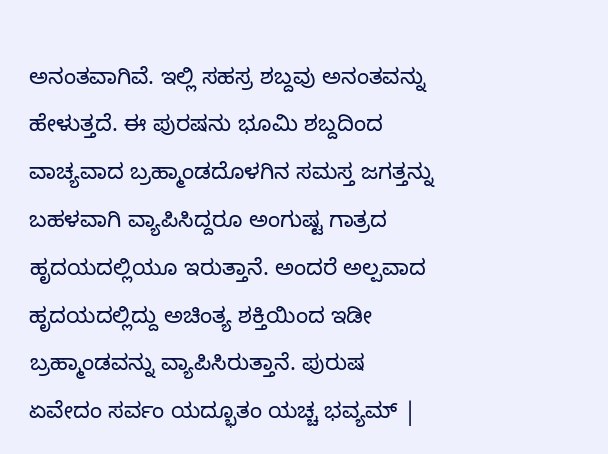ಅನಂತವಾಗಿವೆ. ಇಲ್ಲಿ ಸಹಸ್ರ ಶಬ್ದವು ಅನಂತವನ್ನು ಹೇಳುತ್ತದೆ. ಈ ಪುರಷನು ಭೂಮಿ ಶಬ್ದದಿಂದ ವಾಚ್ಯವಾದ ಬ್ರಹ್ಮಾಂಡದೊಳಗಿನ ಸಮಸ್ತ ಜಗತ್ತನ್ನು ಬಹಳವಾಗಿ ವ್ಯಾಪಿಸಿದ್ದರೂ ಅಂಗುಷ್ಟ ಗಾತ್ರದ ಹೃದಯದಲ್ಲಿಯೂ ಇರುತ್ತಾನೆ. ಅಂದರೆ ಅಲ್ಪವಾದ ಹೃದಯದಲ್ಲಿದ್ದು ಅಚಿಂತ್ಯ ಶಕ್ತಿಯಿಂದ ಇಡೀ ಬ್ರಹ್ಮಾಂಡವನ್ನು ವ್ಯಾಪಿಸಿರುತ್ತಾನೆ. ಪುರುಷ ಏವೇದಂ ಸರ್ವಂ ಯದ್ಭೂತಂ ಯಚ್ಚ ಭವ್ಯಮ್ |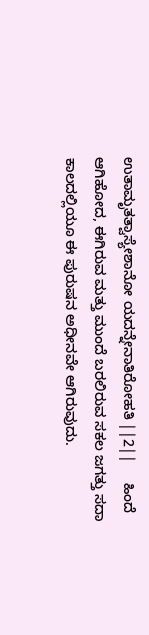ಉತಾಮೃತತ್ವಾಸ್ಯೇಶಾನೋ ಯದನ್ನೇನಾತಿರೋಹತಿ ||2||     ಹಿಂದೆ ಆಗಿಹೋದ, ಈಗಿರುವ ಮತ್ತು ಮುಂದೆ ಬರಲಿರುವ ಸಕಲ ಜಗತ್ತು ಸದಾ ಕಾಲದಲ್ಲಿಯೂ ಈ ಪುರುಷನ ಅಧೀನವೇ ಆಗಿರುವುದು.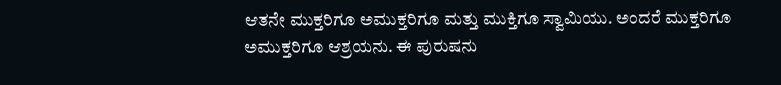ಆತನೇ ಮುಕ್ತರಿಗೂ ಅಮುಕ್ತರಿಗೂ ಮತ್ತು ಮುಕ್ತಿಗೂ ಸ್ವಾಮಿಯು. ಅಂದರೆ ಮುಕ್ತರಿಗೂ ಅಮುಕ್ತರಿಗೂ ಆಶ್ರಯನು. ಈ ಪುರುಷನು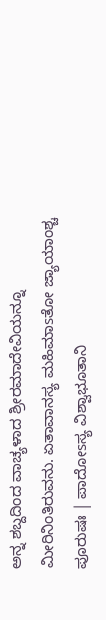ಅನ್ನ ಶಬ್ದದಿಂದ ವಾಚ್ಯಳಾದ ಶ್ರೀರಮಾದೇವಿಯನ್ನೂ ಮೀರಿನಿಂತಿರುವನು. ಏತಾವಾನಸ್ಯ ಮಹಿಮಾsತೋ ಜ್ಯಾಯಾಂಶ್ಚ ಪೂರುಷಃ | ಪಾದೋsಸ್ಯ ವಿಶ್ವಾಭೂತಾನಿ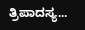ತ್ರಿಪಾದಸ್ಯ...